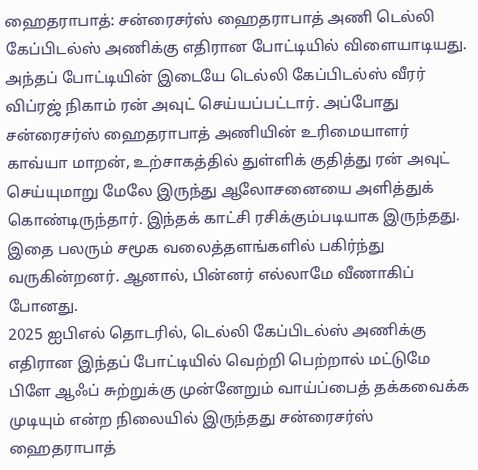ஹைதராபாத்: சன்ரைசர்ஸ் ஹைதராபாத் அணி டெல்லி கேப்பிடல்ஸ் அணிக்கு எதிரான போட்டியில் விளையாடியது. அந்தப் போட்டியின் இடையே டெல்லி கேப்பிடல்ஸ் வீரர் விப்ரஜ் நிகாம் ரன் அவுட் செய்யப்பட்டார். அப்போது சன்ரைசர்ஸ் ஹைதராபாத் அணியின் உரிமையாளர் காவ்யா மாறன், உற்சாகத்தில் துள்ளிக் குதித்து ரன் அவுட் செய்யுமாறு மேலே இருந்து ஆலோசனையை அளித்துக் கொண்டிருந்தார். இந்தக் காட்சி ரசிக்கும்படியாக இருந்தது. இதை பலரும் சமூக வலைத்தளங்களில் பகிர்ந்து வருகின்றனர். ஆனால், பின்னர் எல்லாமே வீணாகிப் போனது.
2025 ஐபிஎல் தொடரில், டெல்லி கேப்பிடல்ஸ் அணிக்கு எதிரான இந்தப் போட்டியில் வெற்றி பெற்றால் மட்டுமே பிளே ஆஃப் சுற்றுக்கு முன்னேறும் வாய்ப்பைத் தக்கவைக்க முடியும் என்ற நிலையில் இருந்தது சன்ரைசர்ஸ் ஹைதராபாத்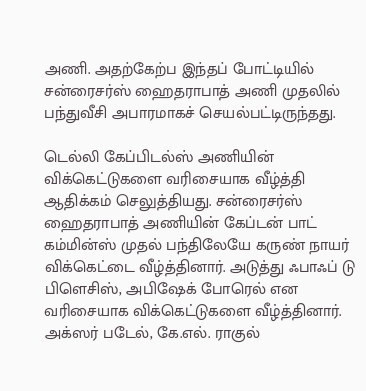அணி. அதற்கேற்ப இந்தப் போட்டியில் சன்ரைசர்ஸ் ஹைதராபாத் அணி முதலில் பந்துவீசி அபாரமாகச் செயல்பட்டிருந்தது.

டெல்லி கேப்பிடல்ஸ் அணியின் விக்கெட்டுகளை வரிசையாக வீழ்த்தி ஆதிக்கம் செலுத்தியது. சன்ரைசர்ஸ் ஹைதராபாத் அணியின் கேப்டன் பாட் கம்மின்ஸ் முதல் பந்திலேயே கருண் நாயர் விக்கெட்டை வீழ்த்தினார். அடுத்து ஃபாஃப் டு பிளெசிஸ், அபிஷேக் போரெல் என வரிசையாக விக்கெட்டுகளை வீழ்த்தினார்.
அக்ஸர் படேல், கே.எல். ராகுல்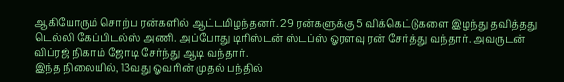ஆகியோரும் சொற்ப ரன்களில் ஆட்டமிழந்தனர். 29 ரன்களுக்கு 5 விக்கெட்டுகளை இழந்து தவித்தது டெல்லி கேப்பிடல்ஸ் அணி. அப்போது டிரிஸ்டன் ஸ்டப்ஸ் ஓரளவு ரன் சேர்த்து வந்தார். அவருடன் விப்ரஜ் நிகாம் ஜோடி சேர்ந்து ஆடி வந்தார்.
இந்த நிலையில், 13வது ஓவரின் முதல் பந்தில்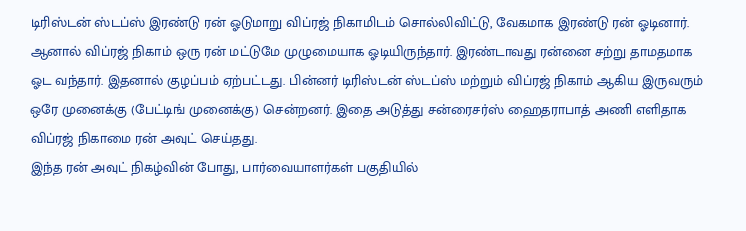டிரிஸ்டன் ஸ்டப்ஸ் இரண்டு ரன் ஓடுமாறு விப்ரஜ் நிகாமிடம் சொல்லிவிட்டு, வேகமாக இரண்டு ரன் ஓடினார். ஆனால் விப்ரஜ் நிகாம் ஒரு ரன் மட்டுமே முழுமையாக ஓடியிருந்தார். இரண்டாவது ரன்னை சற்று தாமதமாக ஓட வந்தார். இதனால் குழப்பம் ஏற்பட்டது. பின்னர் டிரிஸ்டன் ஸ்டப்ஸ் மற்றும் விப்ரஜ் நிகாம் ஆகிய இருவரும் ஒரே முனைக்கு (பேட்டிங் முனைக்கு) சென்றனர். இதை அடுத்து சன்ரைசர்ஸ் ஹைதராபாத் அணி எளிதாக விப்ரஜ் நிகாமை ரன் அவுட் செய்தது.
இந்த ரன் அவுட் நிகழ்வின் போது, பார்வையாளர்கள் பகுதியில்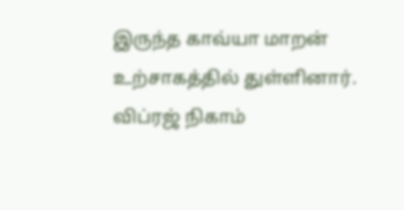இருந்த காவ்யா மாறன் உற்சாகத்தில் துள்ளினார். விப்ரஜ் நிகாம்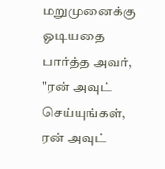மறுமுனைக்கு ஓடியதை பார்த்த அவர், "ரன் அவுட் செய்யுங்கள், ரன் அவுட்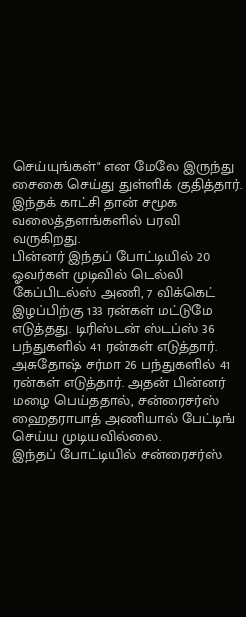செய்யுங்கள்" என மேலே இருந்து சைகை செய்து துள்ளிக் குதித்தார். இந்தக் காட்சி தான் சமூக வலைத்தளங்களில் பரவி வருகிறது.
பின்னர் இந்தப் போட்டியில் 20 ஓவர்கள் முடிவில் டெல்லி கேப்பிடல்ஸ் அணி, 7 விக்கெட் இழப்பிற்கு 133 ரன்கள் மட்டுமே எடுத்தது. டிரிஸ்டன் ஸ்டப்ஸ் 36 பந்துகளில் 41 ரன்கள் எடுத்தார். அசுதோஷ் சர்மா 26 பந்துகளில் 41 ரன்கள் எடுத்தார். அதன் பின்னர் மழை பெய்ததால், சன்ரைசர்ஸ் ஹைதராபாத் அணியால் பேட்டிங் செய்ய முடியவில்லை.
இந்தப் போட்டியில் சன்ரைசர்ஸ்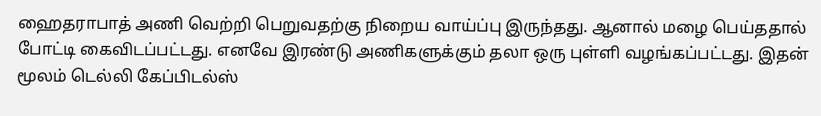ஹைதராபாத் அணி வெற்றி பெறுவதற்கு நிறைய வாய்ப்பு இருந்தது. ஆனால் மழை பெய்ததால் போட்டி கைவிடப்பட்டது. எனவே இரண்டு அணிகளுக்கும் தலா ஒரு புள்ளி வழங்கப்பட்டது. இதன் மூலம் டெல்லி கேப்பிடல்ஸ்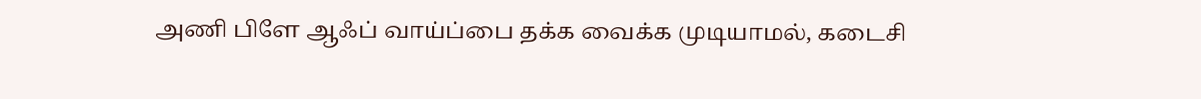அணி பிளே ஆஃப் வாய்ப்பை தக்க வைக்க முடியாமல், கடைசி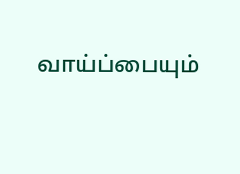வாய்ப்பையும்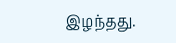இழந்தது.